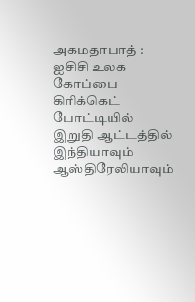அகமதாபாத் : ஐசிசி உலக கோப்பை கிரிக்கெட் போட்டியில் இறுதி ஆட்டத்தில் இந்தியாவும் ஆஸ்திரேலியாவும்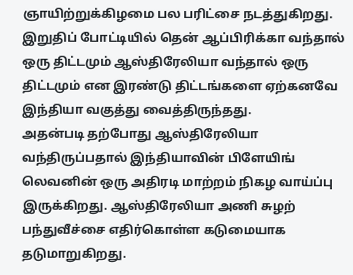ஞாயிற்றுக்கிழமை பல பரிட்சை நடத்துகிறது. இறுதிப் போட்டியில் தென் ஆப்பிரிக்கா வந்தால் ஒரு திட்டமும் ஆஸ்திரேலியா வந்தால் ஒரு திட்டமும் என இரண்டு திட்டங்களை ஏற்கனவே இந்தியா வகுத்து வைத்திருந்தது.
அதன்படி தற்போது ஆஸ்திரேலியா வந்திருப்பதால் இந்தியாவின் பிளேயிங் லெவனின் ஒரு அதிரடி மாற்றம் நிகழ வாய்ப்பு இருக்கிறது. ஆஸ்திரேலியா அணி சுழற் பந்துவீச்சை எதிர்கொள்ள கடுமையாக தடுமாறுகிறது.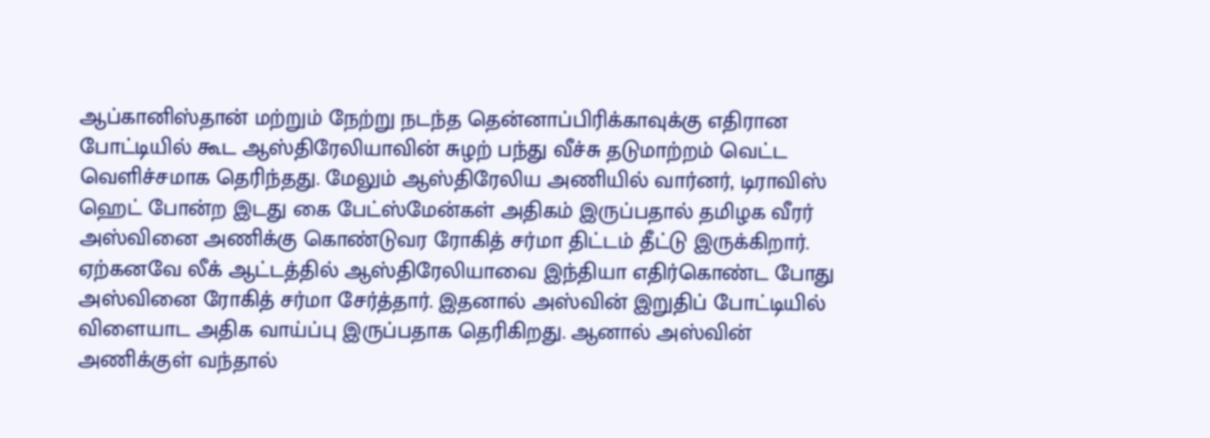ஆப்கானிஸ்தான் மற்றும் நேற்று நடந்த தென்னாப்பிரிக்காவுக்கு எதிரான போட்டியில் கூட ஆஸ்திரேலியாவின் சுழற் பந்து வீச்சு தடுமாற்றம் வெட்ட வெளிச்சமாக தெரிந்தது. மேலும் ஆஸ்திரேலிய அணியில் வார்னர், டிராவிஸ் ஹெட் போன்ற இடது கை பேட்ஸ்மேன்கள் அதிகம் இருப்பதால் தமிழக வீரர் அஸ்வினை அணிக்கு கொண்டுவர ரோகித் சர்மா திட்டம் தீட்டு இருக்கிறார்.
ஏற்கனவே லீக் ஆட்டத்தில் ஆஸ்திரேலியாவை இந்தியா எதிர்கொண்ட போது அஸ்வினை ரோகித் சர்மா சேர்த்தார். இதனால் அஸ்வின் இறுதிப் போட்டியில் விளையாட அதிக வாய்ப்பு இருப்பதாக தெரிகிறது. ஆனால் அஸ்வின் அணிக்குள் வந்தால்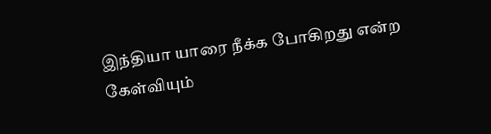இந்தியா யாரை நீக்க போகிறது என்ற கேள்வியும்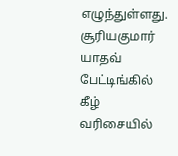எழுந்துள்ளது. சூரியகுமார் யாதவ் பேட்டிங்கில் கீழ் வரிசையில்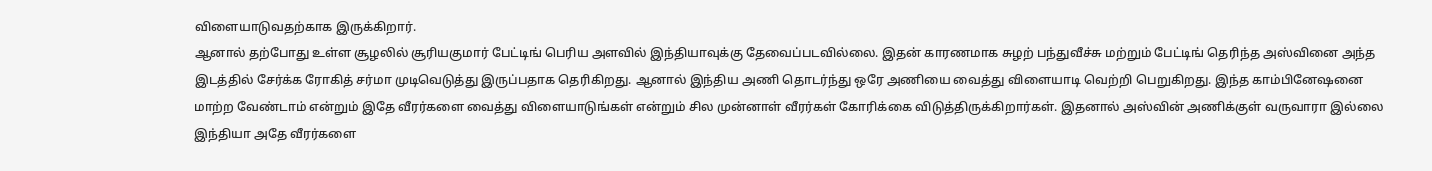விளையாடுவதற்காக இருக்கிறார்.
ஆனால் தற்போது உள்ள சூழலில் சூரியகுமார் பேட்டிங் பெரிய அளவில் இந்தியாவுக்கு தேவைப்படவில்லை. இதன் காரணமாக சுழற் பந்துவீச்சு மற்றும் பேட்டிங் தெரிந்த அஸ்வினை அந்த இடத்தில் சேர்க்க ரோகித் சர்மா முடிவெடுத்து இருப்பதாக தெரிகிறது. ஆனால் இந்திய அணி தொடர்ந்து ஒரே அணியை வைத்து விளையாடி வெற்றி பெறுகிறது. இந்த காம்பினேஷனை மாற்ற வேண்டாம் என்றும் இதே வீரர்களை வைத்து விளையாடுங்கள் என்றும் சில முன்னாள் வீரர்கள் கோரிக்கை விடுத்திருக்கிறார்கள். இதனால் அஸ்வின் அணிக்குள் வருவாரா இல்லை இந்தியா அதே வீரர்களை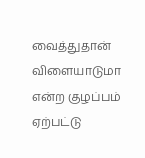வைத்துதான் விளையாடுமா என்ற குழப்பம் ஏற்பட்டு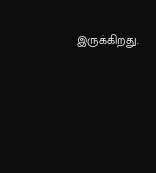இருக்கிறது.